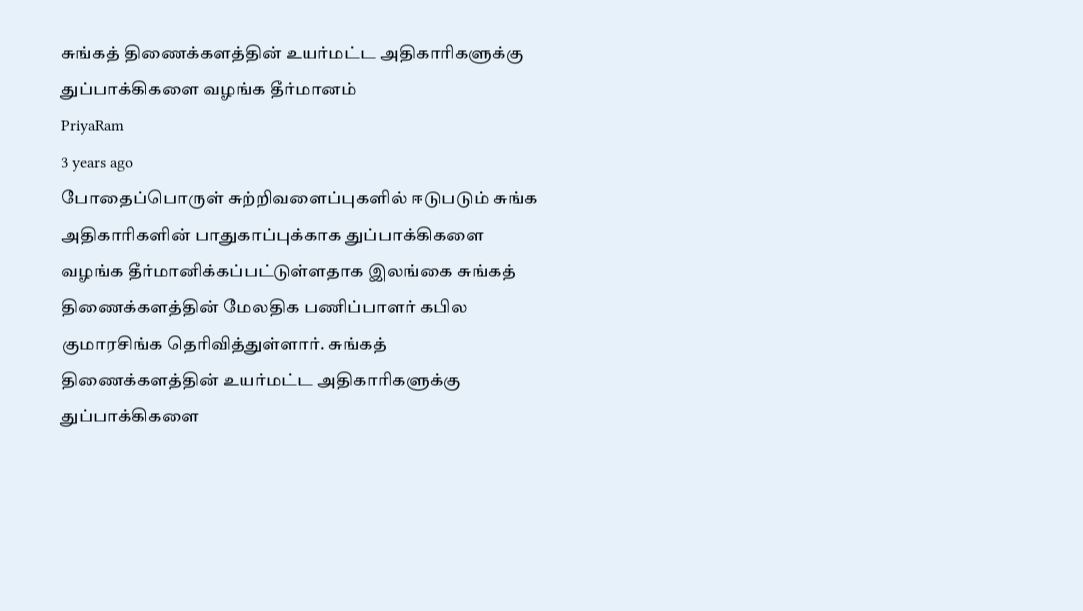சுங்கத் திணைக்களத்தின் உயர்மட்ட அதிகாரிகளுக்கு துப்பாக்கிகளை வழங்க தீர்மானம்
PriyaRam
3 years ago
போதைப்பொருள் சுற்றிவளைப்புகளில் ஈடுபடும் சுங்க அதிகாரிகளின் பாதுகாப்புக்காக துப்பாக்கிகளை வழங்க தீர்மானிக்கப்பட்டுள்ளதாக இலங்கை சுங்கத் திணைக்களத்தின் மேலதிக பணிப்பாளர் கபில குமாரசிங்க தெரிவித்துள்ளார். சுங்கத் திணைக்களத்தின் உயர்மட்ட அதிகாரிகளுக்கு துப்பாக்கிகளை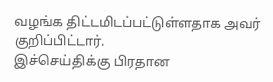வழங்க திட்டமிடப்பட்டுள்ளதாக அவர் குறிப்பிட்டார்.
இச்செய்திக்கு பிரதான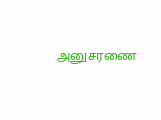அனுசரணை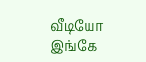வீடியோ இங்கே